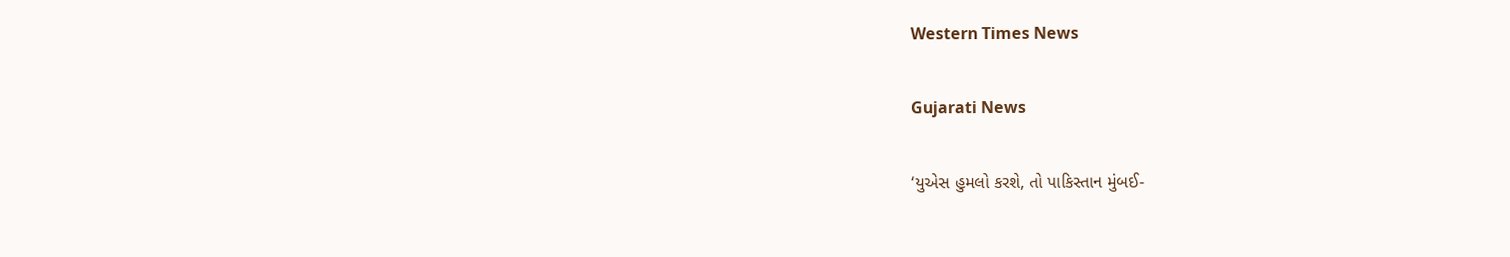Western Times News

Gujarati News

‘યુએસ હુમલો કરશે, તો પાકિસ્તાન મુંબઈ-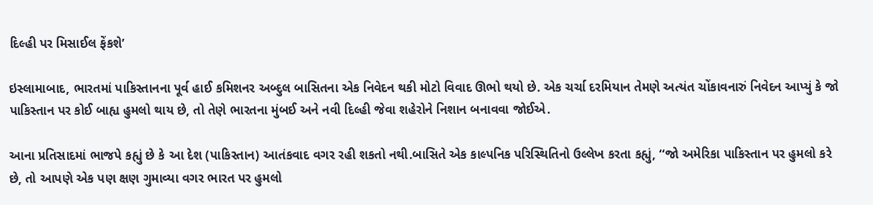દિલ્હી પર મિસાઈલ ફેંકશે’

ઇસ્લામાબાદ, ભારતમાં પાકિસ્તાનના પૂર્વ હાઈ કમિશનર અબ્દુલ બાસિતના એક નિવેદન થકી મોટો વિવાદ ઊભો થયો છે. એક ચર્ચા દરમિયાન તેમણે અત્યંત ચોંકાવનારું નિવેદન આપ્યું કે જો પાકિસ્તાન પર કોઈ બાહ્ય હુમલો થાય છે, તો તેણે ભારતના મુંબઈ અને નવી દિલ્હી જેવા શહેરોને નિશાન બનાવવા જોઈએ.

આના પ્રતિસાદમાં ભાજપે કહ્યું છે કે આ દેશ (પાકિસ્તાન) આતંકવાદ વગર રહી શકતો નથી.બાસિતે એક કાલ્પનિક પરિસ્થિતિનો ઉલ્લેખ કરતા કહ્યું, ‘‘જો અમેરિકા પાકિસ્તાન પર હુમલો કરે છે, તો આપણે એક પણ ક્ષણ ગુમાવ્યા વગર ભારત પર હુમલો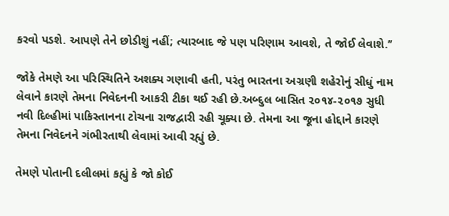કરવો પડશે. આપણે તેને છોડીશું નહીં; ત્યારબાદ જે પણ પરિણામ આવશે, તે જોઈ લેવાશે.’’

જોકે તેમણે આ પરિસ્થિતિને અશક્ય ગણાવી હતી, પરંતુ ભારતના અગ્રણી શહેરોનું સીધું નામ લેવાને કારણે તેમના નિવેદનની આકરી ટીકા થઈ રહી છે.અબ્દુલ બાસિત ૨૦૧૪-૨૦૧૭ સુધી નવી દિલ્હીમાં પાકિસ્તાનના ટોચના રાજદ્વારી રહી ચૂક્યા છે. તેમના આ જૂના હોદ્દાને કારણે તેમના નિવેદનને ગંભીરતાથી લેવામાં આવી રહ્યું છે.

તેમણે પોતાની દલીલમાં કહ્યું કે જો કોઈ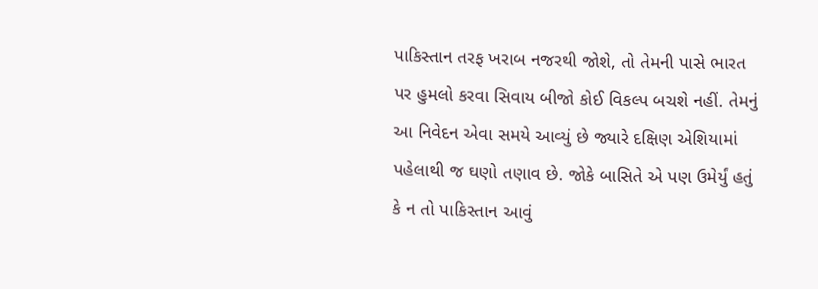પાકિસ્તાન તરફ ખરાબ નજરથી જોશે, તો તેમની પાસે ભારત પર હુમલો કરવા સિવાય બીજો કોઈ વિકલ્પ બચશે નહીં. તેમનું આ નિવેદન એવા સમયે આવ્યું છે જ્યારે દક્ષિણ એશિયામાં પહેલાથી જ ઘણો તણાવ છે. જોકે બાસિતે એ પણ ઉમેર્યું હતું કે ન તો પાકિસ્તાન આવું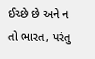ઈચ્છે છે અને ન તો ભારત, પરંતુ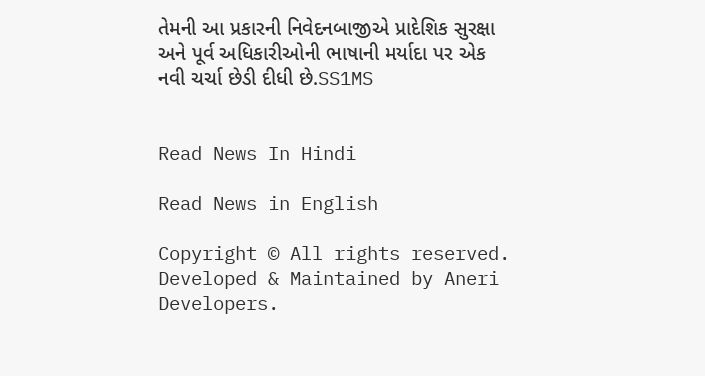તેમની આ પ્રકારની નિવેદનબાજીએ પ્રાદેશિક સુરક્ષા અને પૂર્વ અધિકારીઓની ભાષાની મર્યાદા પર એક નવી ચર્ચા છેડી દીધી છે.SS1MS


Read News In Hindi

Read News in English

Copyright © All rights reserved. Developed & Maintained by Aneri Developers.